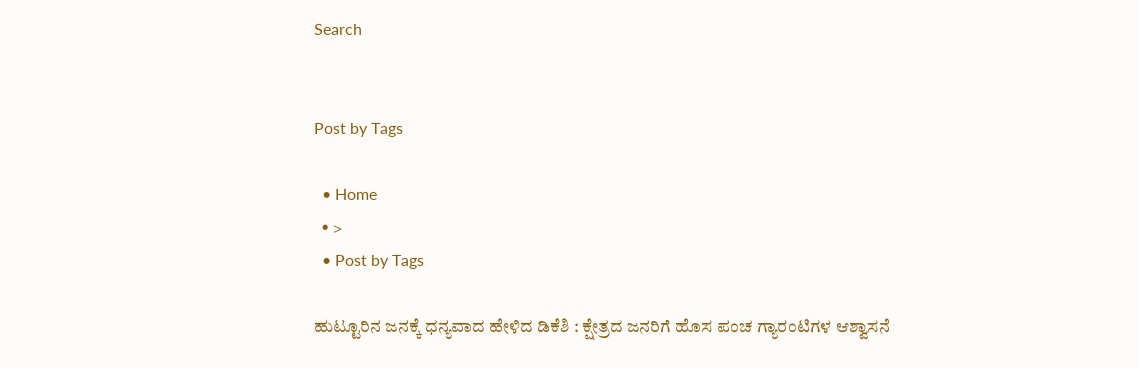Search


Post by Tags

  • Home
  • >
  • Post by Tags

ಹುಟ್ಟೂರಿನ ಜನಕ್ಕೆ ಧನ್ಯವಾದ ಹೇಳಿದ ಡಿಕೆಶಿ : ಕ್ಷೇತ್ರದ ಜನರಿಗೆ ಹೊಸ ಪಂಚ ಗ್ಯಾರಂಟಿಗಳ ಆಶ್ವಾಸನೆ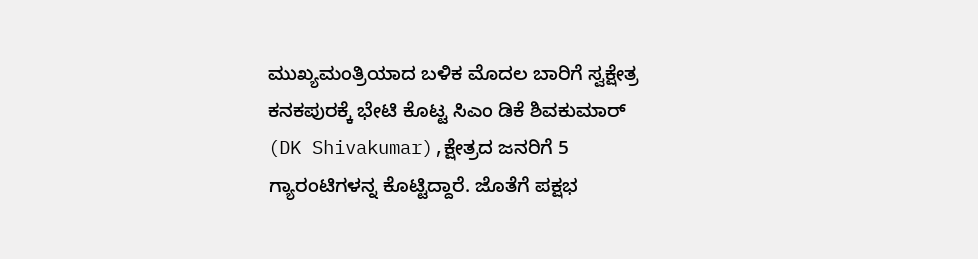ಮುಖ್ಯಮಂತ್ರಿಯಾದ ಬಳಿಕ ಮೊದಲ ಬಾರಿಗೆ ಸ್ವಕ್ಷೇತ್ರ ಕನಕಪುರಕ್ಕೆ ಭೇಟಿ ಕೊಟ್ಟ ಸಿಎಂ ಡಿಕೆ ಶಿವಕುಮಾರ್‌ (DK Shivakumar),ಕ್ಷೇತ್ರದ ಜನರಿಗೆ 5 ಗ್ಯಾರಂಟಿಗಳನ್ನ ಕೊಟ್ಟಿದ್ದಾರೆ. ಜೊತೆಗೆ ಪಕ್ಷಭ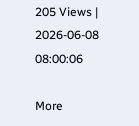205 Views | 2026-06-08 08:00:06

More